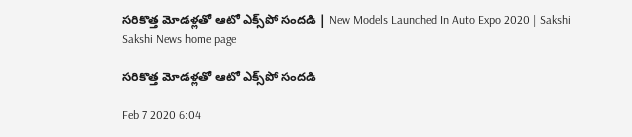సరికొత్త మోడళ్లతో ఆటో ఎక్స్‌పో సందడి | New Models Launched In Auto Expo 2020 | Sakshi
Sakshi News home page

సరికొత్త మోడళ్లతో ఆటో ఎక్స్‌పో సందడి

Feb 7 2020 6:04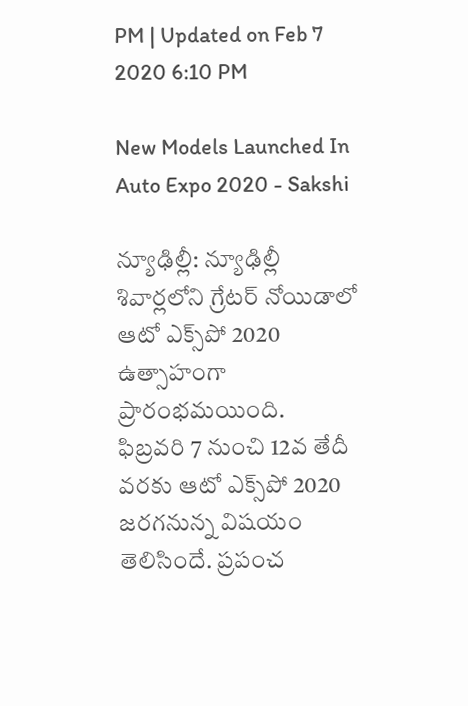PM | Updated on Feb 7 2020 6:10 PM

New Models Launched In Auto Expo 2020 - Sakshi

న్యూఢిల్లీ: న్యూఢిల్లీ శివార్లలోని గ్రేటర్ నోయిడాలో ఆటో ఎక్స్‌పో 2020  ఉత్సాహంగా ప్రారంభమయింది.  ఫిబ్రవరి 7 నుంచి 12వ తేదీ వరకు ఆటో ఎక్స్‌పో 2020 జరగనున్న విషయం తెలిసిందే. ప్రపంచ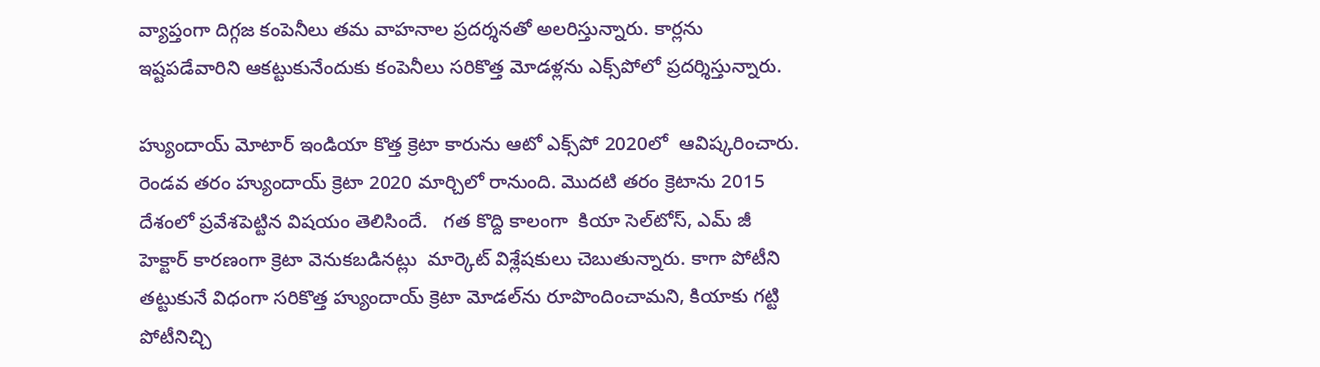వ్యాప్తంగా దిగ్గజ కంపెనీలు తమ వాహనాల ప్రదర్శనతో అలరిస్తున్నారు. కార్లను ఇష్టపడేవారిని ఆకట్టుకునేందుకు కంపెనీలు సరికొత్త మోడళ్లను ఎక్స్‌పోలో ప్రదర్శిస్తున్నారు.

హ్యుందాయ్ మోటార్ ఇండియా కొత్త క్రెటా కారును ఆటో ఎక్స్‌పో 2020లో  ఆవిష్కరించారు.  రెండవ తరం హ్యుందాయ్ క్రెటా 2020 మార్చిలో రానుంది. మొదటి తరం క్రెటాను 2015 దేశంలో ప్రవేశపెట్టిన విషయం తెలిసిందే.   గత కొద్ది కాలంగా  కియా సెల్‌టోస్‌, ఎమ్‌ జీ హెక్టార్‌ కారణంగా క్రెటా వెనుకబడినట్లు  మార్కెట్‌ విశ్లేషకులు చెబుతున్నారు. కాగా పోటీని తట్టుకునే విధంగా సరికొత్త హ్యుందాయ్ క్రెటా మోడల్‌ను రూపొందించామని, కియాకు గట్టి పోటీనిచ్చి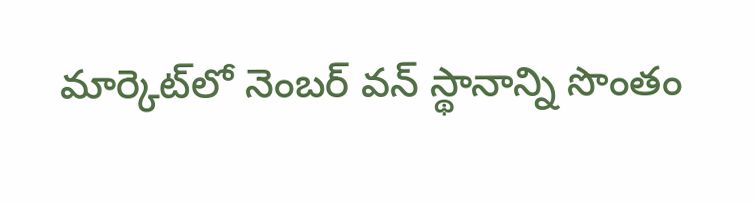మార్కెట్‌లో నెంబర్‌ వన్‌ స్థానాన్ని సొంతం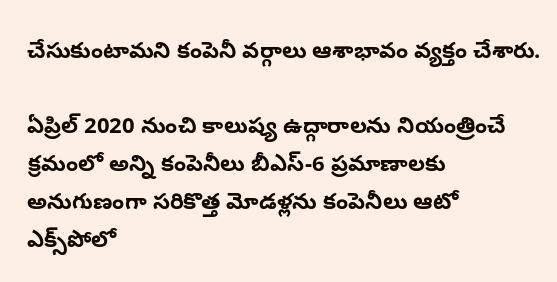చేసుకుంటామని కంపెనీ వర్గాలు ఆశాభావం వ్యక్తం చేశారు.

ఏప్రిల్‌ 2020 నుంచి కాలుష్య ఉద్గారాలను నియంత్రించే క్రమంలో అన్ని కంపెనీలు బీఎస్‌-6 ప్రమాణాలకు అనుగుణంగా సరికొత్త మోడళ్లను కంపెనీలు ఆటో ఎక్స్‌పోలో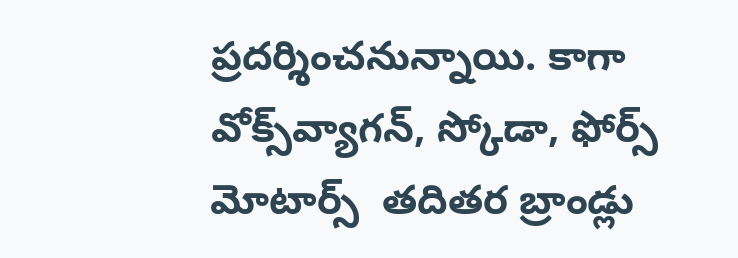ప్రదర్శించనున్నాయి. కాగా వోక్స్‌వ్యాగన్, స్కోడా, ఫోర్స్ మోటార్స్  తదితర బ్రాండ్లు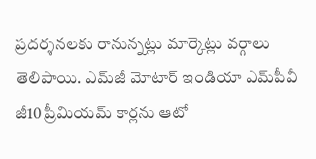ప్రదర్శనలకు రానున్నట్లు మార్కెట్లు వర్గాలు తెలిపాయి. ఎమ్‌జీ మోటార్‌ ఇండియా ఎమ్‌పీవీ జీ10 ప్రీమియమ్‌ కార్లను ఆటో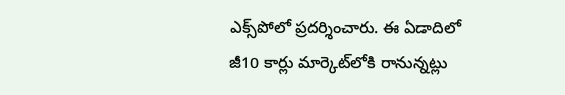ఎక్స్‌పోలో ప్రదర్శించారు. ఈ ఏడాదిలో  జీ10 కార్లు మార్కెట్‌లోకి రానున్నట్లు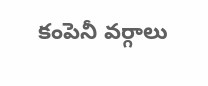కంపెనీ వర్గాలు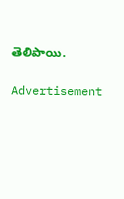తెలిపాయి.

Advertisement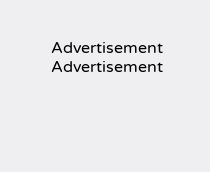Advertisement
Advertisement